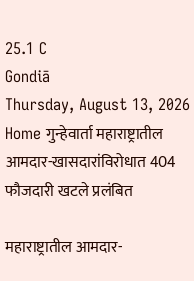25.1 C
Gondiā
Thursday, August 13, 2026
Home गुन्हेवार्ता महाराष्ट्रातील आमदार-खासदारांविरोधात 404 फौजदारी खटले प्रलंबित

महाराष्ट्रातील आमदार-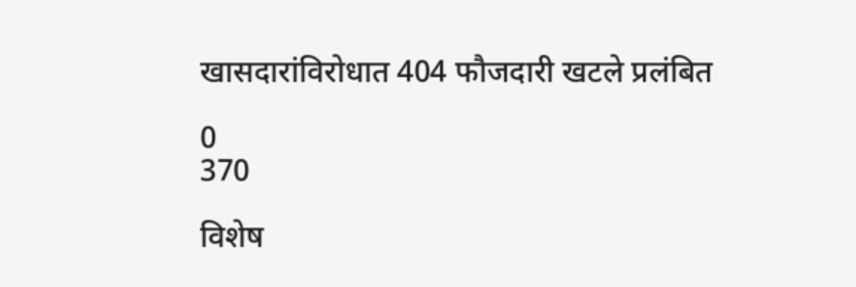खासदारांविरोधात 404 फौजदारी खटले प्रलंबित

0
370

विशेष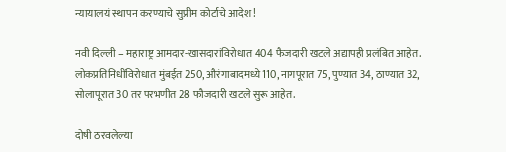न्यायालयं स्थापन करण्याचे सुप्रीम कोर्टाचे आदेश!

नवी दिल्ली – महाराष्ट्र आमदार-खासदारांविरोधात 404 फैजदारी खटले अद्यापही प्रलंबित आहेत. लोकप्रतिनिधींविरोधात मुंबईत 250, औरंगाबादमध्ये 110, नागपूरात 75, पुण्यात 34, ठाण्यात 32, सोलापूरात 30 तर परभणीत 28 फौजदारी खटले सुरू आहेत.

दोषी ठरवलेल्या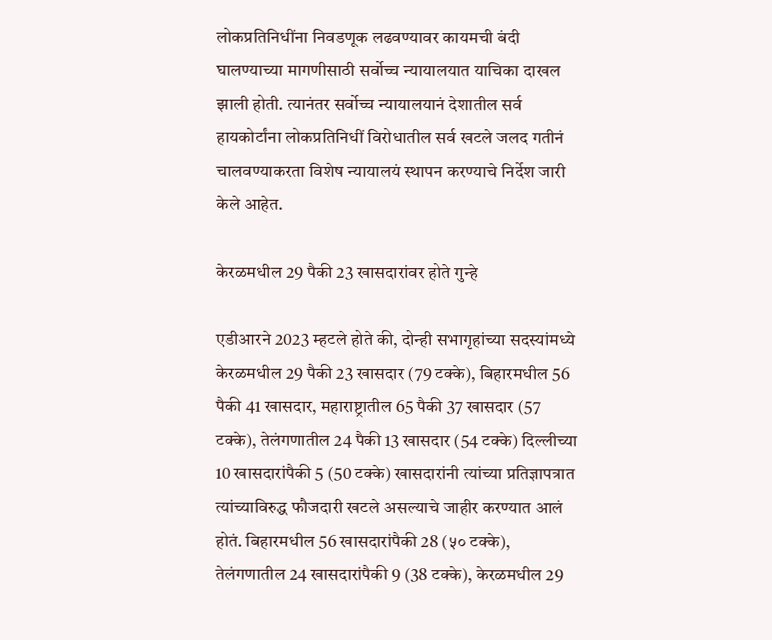लोकप्रतिनिधींना निवडणूक लढवण्यावर कायमची बंदी घालण्याच्या मागणीसाठी सर्वोच्च न्यायालयात याचिका दाखल झाली होती. त्यानंतर सर्वोच्च न्यायालयानं देशातील सर्व हायकोर्टांना लोकप्रतिनिधीं विरोधातील सर्व खटले जलद गतीनं चालवण्याकरता विशेष न्यायालयं स्थापन करण्याचे निर्देश जारी केले आहेत.

केरळमधील 29 पैकी 23 खासदारांवर होते गुन्हे

एडीआरने 2023 म्हटले होते की, दोन्ही सभागृहांच्या सदस्यांमध्ये केरळमधील 29 पैकी 23 खासदार (79 टक्के), बिहारमधील 56 पैकी 41 खासदार, महाराष्ट्रातील 65 पैकी 37 खासदार (57 टक्के), तेलंगणातील 24 पैकी 13 खासदार (54 टक्के) दिल्लीच्या 10 खासदारांपैकी 5 (50 टक्के) खासदारांनी त्यांच्या प्रतिज्ञापत्रात त्यांच्याविरुद्ध फौजदारी खटले असल्याचे जाहीर करण्यात आलं होतं. बिहारमधील 56 खासदारांपैकी 28 (५० टक्के), तेलंगणातील 24 खासदारांपैकी 9 (38 टक्के), केरळमधील 29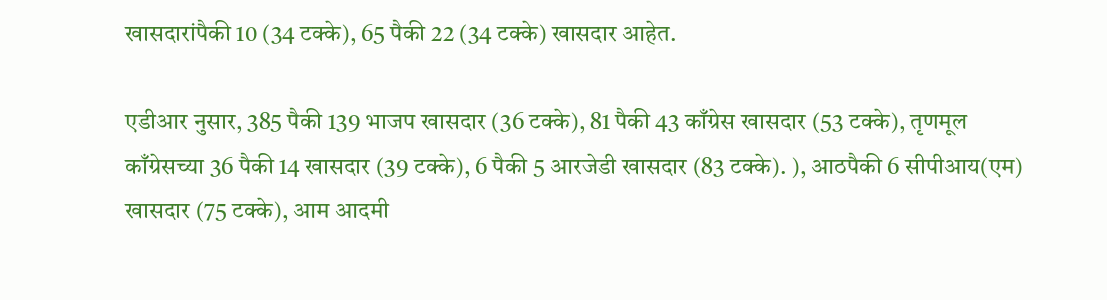खासदारांपैकी 10 (34 टक्के), 65 पैकी 22 (34 टक्के) खासदार आहेत.

एडीआर नुसार, 385 पैकी 139 भाजप खासदार (36 टक्के), 81 पैकी 43 काँग्रेस खासदार (53 टक्के), तृणमूल काँग्रेसच्या 36 पैकी 14 खासदार (39 टक्के), 6 पैकी 5 आरजेडी खासदार (83 टक्के). ), आठपैकी 6 सीपीआय(एम) खासदार (75 टक्के), आम आदमी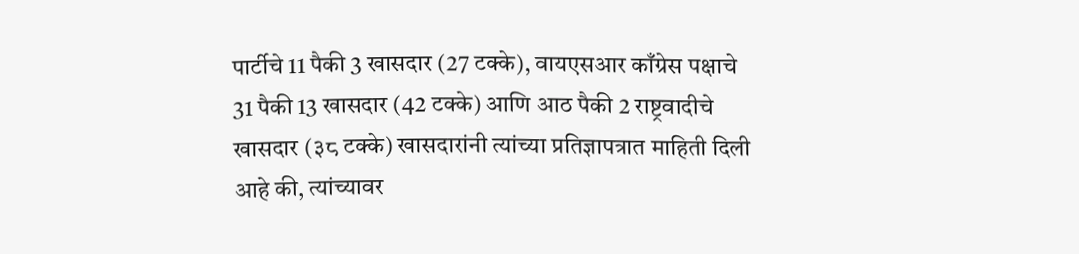पार्टीचे 11 पैकी 3 खासदार (27 टक्के), वायएसआर काँग्रेस पक्षाचे 31 पैकी 13 खासदार (42 टक्के) आणि आठ पैकी 2 राष्ट्रवादीचे खासदार (३८ टक्के) खासदारांनी त्यांच्या प्रतिज्ञापत्रात माहिती दिली आहे की, त्यांच्यावर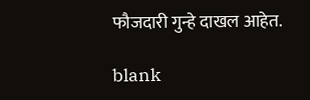फौजदारी गुन्हे दाखल आहेत.

blank